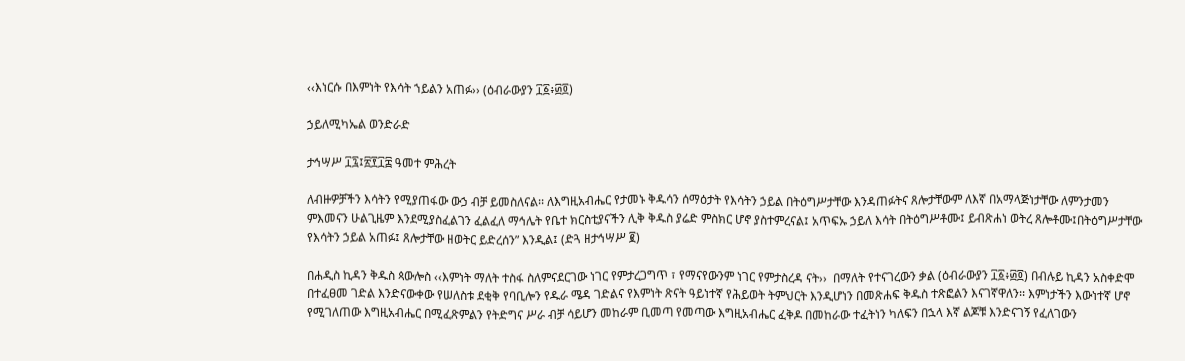‹‹እነርሱ በእምነት የእሳት ኀይልን አጠፉ›› (ዕብራውያን ፲፩፥፴፬)

ኃይለሚካኤል ወንድራድ

ታኅሣሥ ፲፯፤፳፻፲፰ ዓመተ ምሕረት

ለብዙዎቻችን እሳትን የሚያጠፋው ውኃ ብቻ ይመስለናል፡፡ ለእግዚአብሔር የታመኑ ቅዱሳን ሰማዕታት የእሳትን ኃይል በትዕግሥታቸው እንዳጠፉትና ጸሎታቸውም ለእኛ በአማላጅነታቸው ለምንታመን ምእመናን ሁልጊዜም እንደሚያስፈልገን ፈልፈለ ማኅሌት የቤተ ክርስቲያናችን ሊቅ ቅዱስ ያሬድ ምስክር ሆኖ ያስተምረናል፤ አጥፍኡ ኃይለ እሳት በትዕግሥቶሙ፤ ይብጽሐነ ወትረ ጸሎቶሙ፤በትዕግሥታቸው የእሳትን ኃይል አጠፉ፤ ጸሎታቸው ዘወትር ይድረሰን” እንዲል፤ (ድጓ ዘታኅሣሥ ፪)

በሐዲስ ኪዳን ቅዱስ ጳውሎስ ‹‹እምነት ማለት ተስፋ ስለምናደርገው ነገር የምታረጋግጥ ፣ የማናየውንም ነገር የምታስረዳ ናት››  በማለት የተናገረውን ቃል (ዕብራውያን ፲፩፥፴፬) በብሉይ ኪዳን አስቀድሞ በተፈፀመ ገድል እንድናውቀው የሠለስቱ ደቂቅ የባቢሎን የዱራ ሜዳ ገድልና የእምነት ጽናት ዓይነተኛ የሕይወት ትምህርት እንዲሆነን በመጽሐፍ ቅዱስ ተጽፎልን እናገኛዋለን፡፡ እምነታችን እውነተኛ ሆኖ የሚገለጠው እግዚአብሔር በሚፈጽምልን የትድግና ሥራ ብቻ ሳይሆን መከራም ቢመጣ የመጣው እግዚአብሔር ፈቅዶ በመከራው ተፈትነን ካለፍን በኋላ እኛ ልጆቹ እንድናገኝ የፈለገውን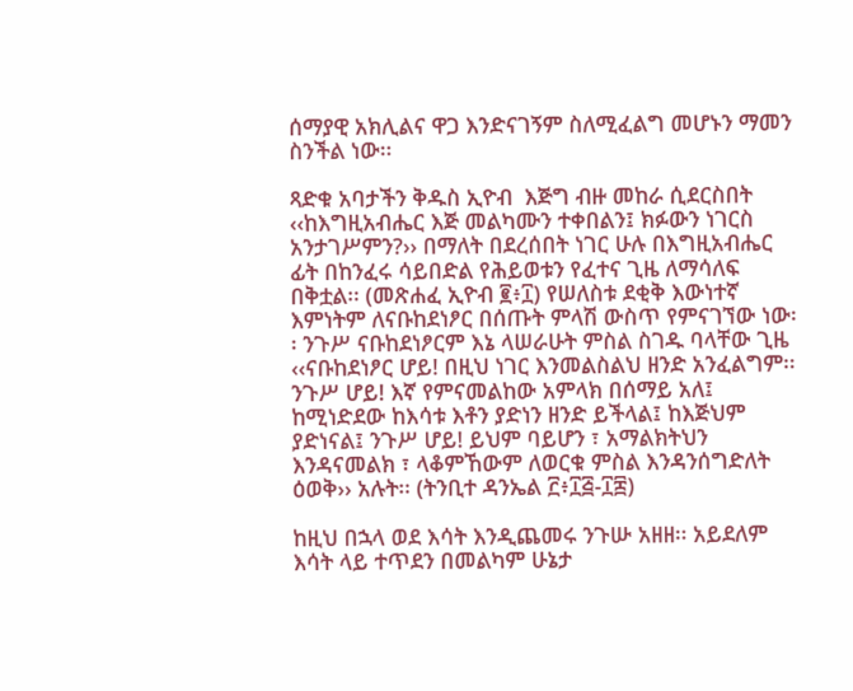ሰማያዊ አክሊልና ዋጋ እንድናገኝም ስለሚፈልግ መሆኑን ማመን ስንችል ነው፡፡

ጻድቁ አባታችን ቅዱስ ኢዮብ  እጅግ ብዙ መከራ ሲደርስበት ‹‹ከእግዚአብሔር እጅ መልካሙን ተቀበልን፤ ክፉውን ነገርስ አንታገሥምን?›› በማለት በደረሰበት ነገር ሁሉ በእግዚአብሔር ፊት በከንፈሩ ሳይበድል የሕይወቱን የፈተና ጊዜ ለማሳለፍ በቅቷል፡፡ (መጽሐፈ ኢዮብ ፪፥፲) የሠለስቱ ደቂቅ እውነተኛ እምነትም ለናቡከደነፆር በሰጡት ምላሽ ውስጥ የምናገኘው ነው፡፡ ንጉሥ ናቡከደነፆርም እኔ ላሠራሁት ምስል ስገዱ ባላቸው ጊዜ  ‹‹ናቡከደነፆር ሆይ! በዚህ ነገር እንመልስልህ ዘንድ አንፈልግም፡፡ ንጉሥ ሆይ! እኛ የምናመልከው አምላክ በሰማይ አለ፤  ከሚነድደው ከእሳቱ እቶን ያድነን ዘንድ ይችላል፤ ከእጅህም ያድነናል፤ ንጉሥ ሆይ! ይህም ባይሆን ፣ አማልክትህን እንዳናመልክ ፣ ላቆምኸውም ለወርቁ ምስል እንዳንሰግድለት ዕወቅ›› አሉት፡፡ (ትንቢተ ዳንኤል ፫፥፲፭-፲፰)

ከዚህ በኋላ ወደ እሳት እንዲጨመሩ ንጉሡ አዘዘ፡፡ አይደለም እሳት ላይ ተጥደን በመልካም ሁኔታ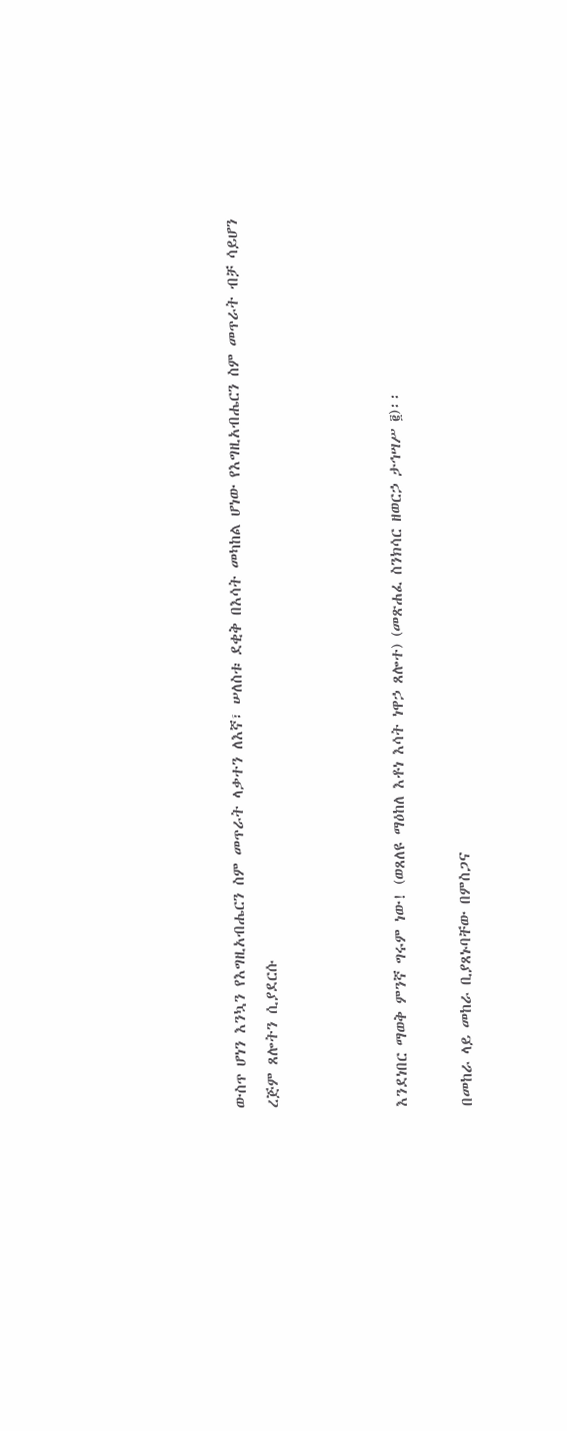ውስጥ ሆነን እንኳን የእግዚአብሔርን ስም መጥራት ላቃተን ለእኛ፣ ሠለስቱ ደቂቅ በእሳት መካከል ሆነው የእግዚአብሔርን ስም መጥራት ብቻ ሳይሆን ረጅም ጸሎትን ሲያደርሱ



እንደነበር ማወቅ ምንኛ ግሩም ነው! (ወጸለዩ ማዕከለ እቶነ እሳት ነዋኃ ጸሎተ) (መጽሐፈ ስንክሳር ዘወርኃ ታኅሣሥ ፪)፡፡

በመከራ ላይ መከራ ቢያጸኑባቸው በምስጋና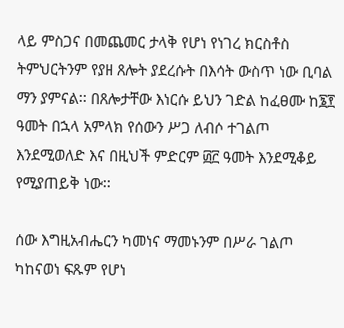ላይ ምስጋና በመጨመር ታላቅ የሆነ የነገረ ክርስቶስ ትምህርትንም የያዘ ጸሎት ያደረሱት በእሳት ውስጥ ነው ቢባል ማን ያምናል፡፡ በጸሎታቸው እነርሱ ይህን ገድል ከፈፀሙ ከ፮፻ ዓመት በኋላ አምላክ የሰውን ሥጋ ለብሶ ተገልጦ እንደሚወለድ እና በዚህች ምድርም ፴፫ ዓመት እንደሚቆይ የሚያጠይቅ ነው፡፡

ሰው እግዚአብሔርን ካመነና ማመኑንም በሥራ ገልጦ ካከናወነ ፍጹም የሆነ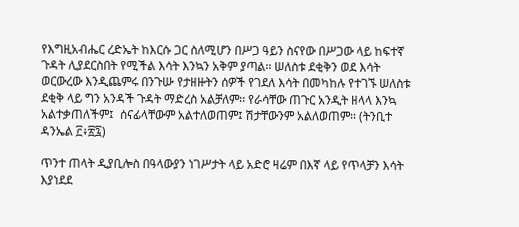የእግዚአብሔር ረድኤት ከእርሱ ጋር ስለሚሆን በሥጋ ዓይን ስናየው በሥጋው ላይ ከፍተኛ ጉዳት ሊያደርስበት የሚችል እሳት እንኳን አቅም ያጣል፡፡ ሠለስቱ ደቂቅን ወደ እሳት ወርውረው እንዲጨምሩ በንጉሡ የታዘዙትን ሰዎች የገደለ እሳት በመካከሉ የተገኙ ሠለስቱ ደቂቅ ላይ ግን አንዳች ጉዳት ማድረስ አልቻለም፡፡ የራሳቸው ጠጉር አንዲት ዘላላ እንኳ አልተቃጠለችም፤  ሰናፊላቸውም አልተለወጠም፤ ሽታቸውንም አልለወጠም፡፡ (ትንቢተ ዳንኤል ፫፥፳፯)

ጥንተ ጠላት ዲያቢሎስ በዓላውያን ነገሥታት ላይ አድሮ ዛሬም በእኛ ላይ የጥላቻን እሳት እያነደደ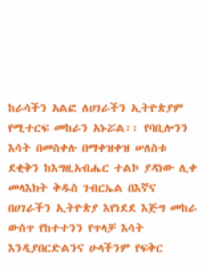ከራሳችን አልፎ ለሀገራችን ኢትዮጵያም የሚተርፍ መከራን አኑሯል፡፡ የባቢሎንን እሳት በመስቀሉ በማቀዝቀዝ ሠለስቱ ደቂቅን ከእግዚአብሔር ተልኮ ያዳነው ሊቀ መላእክት ቅዱስ ገብርኤል በእኛና በሀገራችን ኢትዮጵያ እየነደደ እጅግ መከራ ውስጥ የከተተንን የጥላቻ እሳት እንዲያበርድልንና ሁላችንም የፍቅር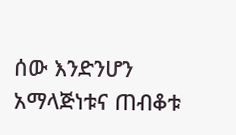ሰው እንድንሆን አማላጅነቱና ጠብቆቱ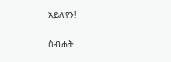አይለየን!

ስብሐት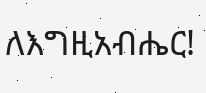ለእግዚአብሔር!